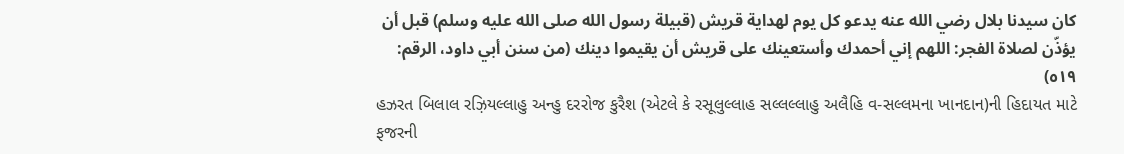كان سيدنا بلال رضي الله عنه يدعو كل يوم لهداية قريش (قبيلة رسول الله صلى الله عليه وسلم) قبل أن يؤذّن لصلاة الفجر: اللهم إني أحمدك وأستعينك على قريش أن يقيموا دينك (من سنن أبي داود، الرقم: ٥١٩)
હઝરત બિલાલ રઝ઼િયલ્લાહુ અન્હુ દરરોજ કુરૈશ (એટલે કે રસૂલુલ્લાહ સલ્લલ્લાહુ અલૈહિ વ-સલ્લમના ખાનદાન)ની હિદાયત માટે ફજરની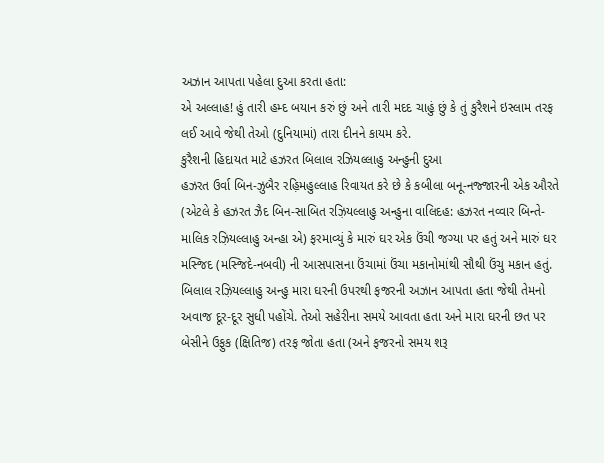અઝાન આપતા પહેલા દુઆ કરતા હતા:
એ અલ્લાહ! હું તારી હમ્દ બયાન કરું છું અને તારી મદદ ચાહું છું કે તું કુરૈશને ઇસ્લામ તરફ લઈ આવે જેથી તેઓ (દુનિયામાં) તારા દીનને કાયમ કરે.
કુરૈશની હિદાયત માટે હઝરત બિલાલ રઝિયલ્લાહુ અન્હુની દુઆ
હઝરત ઉર્વા બિન-ઝુબૈર રહ઼િમહુલ્લાહ રિવાયત કરે છે કે કબીલા બનૂ-નજ્જારની એક ઔરતે (એટલે કે હઝરત ઝૈદ બિન-સાબિત રઝ઼િયલ્લાહુ અન્હુના વાલિદહ: હઝરત નવ્વાર બિન્તે-માલિક રઝ઼િયલ્લાહુ અન્હા એ) ફરમાવ્યું કે મારું ઘર એક ઉંચી જગ્યા પર હતું અને મારું ઘર મસ્જિદ (મસ્જિદે-નબવી) ની આસપાસના ઉંચામાં ઉંચા મકાનોમાંથી સૌથી ઉંચુ મકાન હતું.
બિલાલ રઝ઼િયલ્લાહુ અન્હુ મારા ઘરની ઉપરથી ફજરની અઝાન આપતા હતા જેથી તેમનો અવાજ દૂર-દૂર સુધી પહોંચે. તેઓ સહેરીના સમયે આવતા હતા અને મારા ઘરની છત પર બેસીને ઉફુક (ક્ષિતિજ) તરફ જોતા હતા (અને ફજરનો સમય શરૂ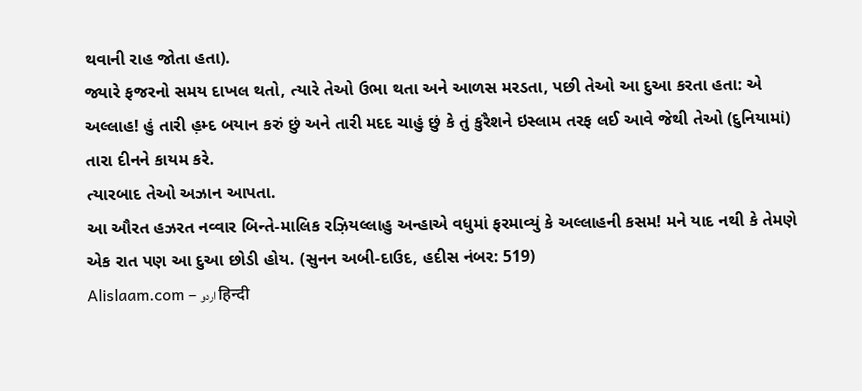થવાની રાહ જોતા હતા).
જ્યારે ફજરનો સમય દાખલ થતો, ત્યારે તેઓ ઉભા થતા અને આળસ મરડતા, પછી તેઓ આ દુઆ કરતા હતા: એ અલ્લાહ! હું તારી હ઼મ્દ બયાન કરું છું અને તારી મદદ ચાહું છું કે તું કુરૈશને ઇસ્લામ તરફ લઈ આવે જેથી તેઓ (દુનિયામાં) તારા દીનને કાયમ કરે.
ત્યારબાદ તેઓ અઝાન આપતા.
આ ઔરત હઝરત નવ્વાર બિન્તે-માલિક રઝ઼િયલ્લાહુ અન્હાએ વધુમાં ફરમાવ્યું કે અલ્લાહની કસમ! મને યાદ નથી કે તેમણે એક રાત પણ આ દુઆ છોડી હોય. (સુનન અબી-દાઉદ, હદીસ નંબર: 519)
Alislaam.com – اردو हिन्दी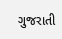ગુજરાતી